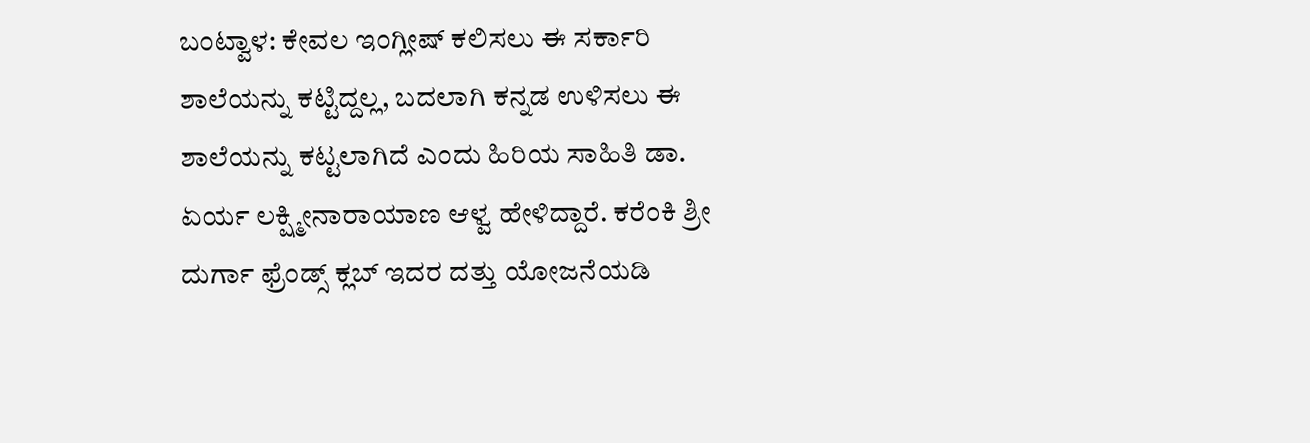ಬಂಟ್ವಾಳ: ಕೇವಲ ಇಂಗ್ಲೀಷ್ ಕಲಿಸಲು ಈ ಸರ್ಕಾರಿ ಶಾಲೆಯನ್ನು ಕಟ್ಟಿದ್ದಲ್ಲ, ಬದಲಾಗಿ ಕನ್ನಡ ಉಳಿಸಲು ಈ ಶಾಲೆಯನ್ನು ಕಟ್ಟಲಾಗಿದೆ ಎಂದು ಹಿರಿಯ ಸಾಹಿತಿ ಡಾ. ಏರ್ಯ ಲಕ್ಷ್ಮೀನಾರಾಯಾಣ ಆಳ್ವ ಹೇಳಿದ್ದಾರೆ. ಕರೆಂಕಿ ಶ್ರೀ ದುರ್ಗಾ ಫ್ರೆಂಡ್ಸ್ ಕ್ಲಬ್ ಇದರ ದತ್ತು ಯೋಜನೆಯಡಿ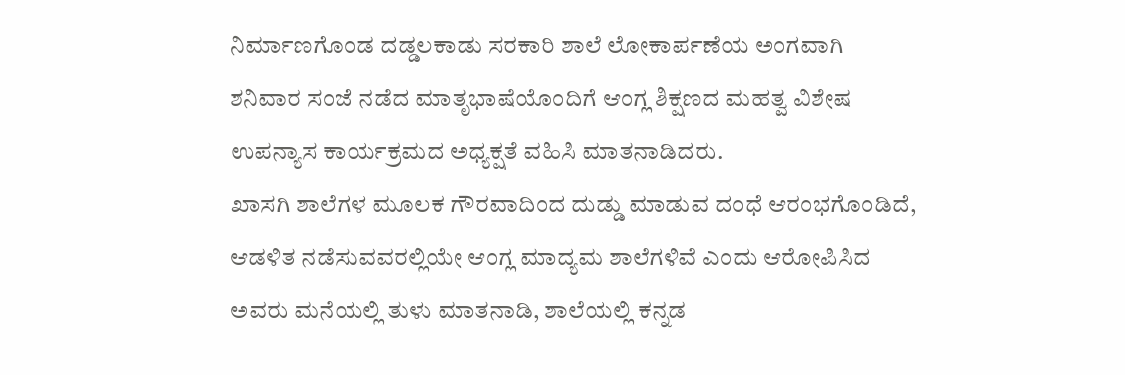ನಿರ್ಮಾಣಗೊಂಡ ದಡ್ಡಲಕಾಡು ಸರಕಾರಿ ಶಾಲೆ ಲೋಕಾರ್ಪಣೆಯ ಅಂಗವಾಗಿ ಶನಿವಾರ ಸಂಜೆ ನಡೆದ ಮಾತೃಭಾಷೆಯೊಂದಿಗೆ ಆಂಗ್ಲ ಶಿಕ್ಷಣದ ಮಹತ್ವ ವಿಶೇಷ ಉಪನ್ಯಾಸ ಕಾರ್ಯಕ್ರಮದ ಅಧ್ಯಕ್ಷತೆ ವಹಿಸಿ ಮಾತನಾಡಿದರು.
ಖಾಸಗಿ ಶಾಲೆಗಳ ಮೂಲಕ ಗೌರವಾದಿಂದ ದುಡ್ಡು ಮಾಡುವ ದಂಧೆ ಆರಂಭಗೊಂಡಿದೆ, ಆಡಳಿತ ನಡೆಸುವವರಲ್ಲಿಯೇ ಆಂಗ್ಲ ಮಾದ್ಯಮ ಶಾಲೆಗಳಿವೆ ಎಂದು ಆರೋಪಿಸಿದ ಅವರು ಮನೆಯಲ್ಲಿ ತುಳು ಮಾತನಾಡಿ, ಶಾಲೆಯಲ್ಲಿ ಕನ್ನಡ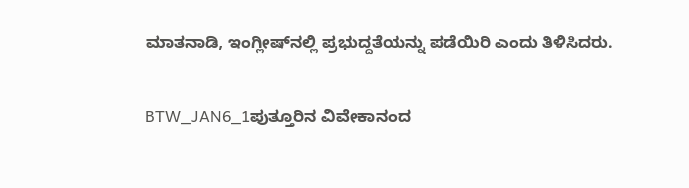ಮಾತನಾಡಿ, ಇಂಗ್ಲೀಷ್‍ನಲ್ಲಿ ಪ್ರಭುದ್ದತೆಯನ್ನು ಪಡೆಯಿರಿ ಎಂದು ತಿಳಿಸಿದರು.

BTW_JAN6_1ಪುತ್ತೂರಿನ ವಿವೇಕಾನಂದ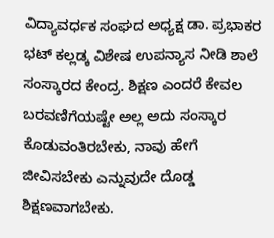ವಿದ್ಯಾವರ್ಧಕ ಸಂಘದ ಅಧ್ಯಕ್ಷ ಡಾ. ಪ್ರಭಾಕರ ಭಟ್ ಕಲ್ಲಡ್ಕ ವಿಶೇಷ ಉಪನ್ಯಾಸ ನೀಡಿ ಶಾಲೆ ಸಂಸ್ಕಾರದ ಕೇಂದ್ರ. ಶಿಕ್ಷಣ ಎಂದರೆ ಕೇವಲ ಬರವಣಿಗೆಯಷ್ಟೇ ಅಲ್ಲ ಅದು ಸಂಸ್ಕಾರ ಕೊಡುವಂತಿರಬೇಕು, ನಾವು ಹೇಗೆ ಜೀವಿಸಬೇಕು ಎನ್ನುವುದೇ ದೊಡ್ಡ ಶಿಕ್ಷಣವಾಗಬೇಕು.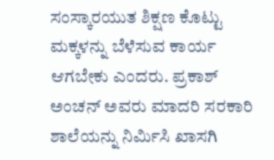ಸಂಸ್ಕಾರಯುತ ಶಿಕ್ಷಣ ಕೊಟ್ಟು ಮಕ್ಕಳನ್ನು ಬೆಳೆಸುವ ಕಾರ್ಯ ಆಗಬೇಕು ಎಂದರು. ಪ್ರಕಾಶ್ ಅಂಚನ್ ಅವರು ಮಾದರಿ ಸರಕಾರಿ ಶಾಲೆಯನ್ನು ನಿರ್ಮಿಸಿ ಖಾಸಗಿ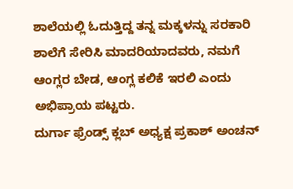ಶಾಲೆಯಲ್ಲಿ ಓದುತ್ತಿದ್ದ ತನ್ನ ಮಕ್ಕಳನ್ನು ಸರಕಾರಿ ಶಾಲೆಗೆ ಸೇರಿಸಿ ಮಾದರಿಯಾದವರು, ನಮಗೆ ಆಂಗ್ಲರ ಬೇಡ, ಆಂಗ್ಲ ಕಲಿಕೆ ಇರಲಿ ಎಂದು ಅಭಿಪ್ರಾಯ ಪಟ್ಟರು.
ದುರ್ಗಾ ಫ್ರೆಂಡ್ಸ್ ಕ್ಲಬ್ ಅಧ್ಯಕ್ಷ ಪ್ರಕಾಶ್ ಅಂಚನ್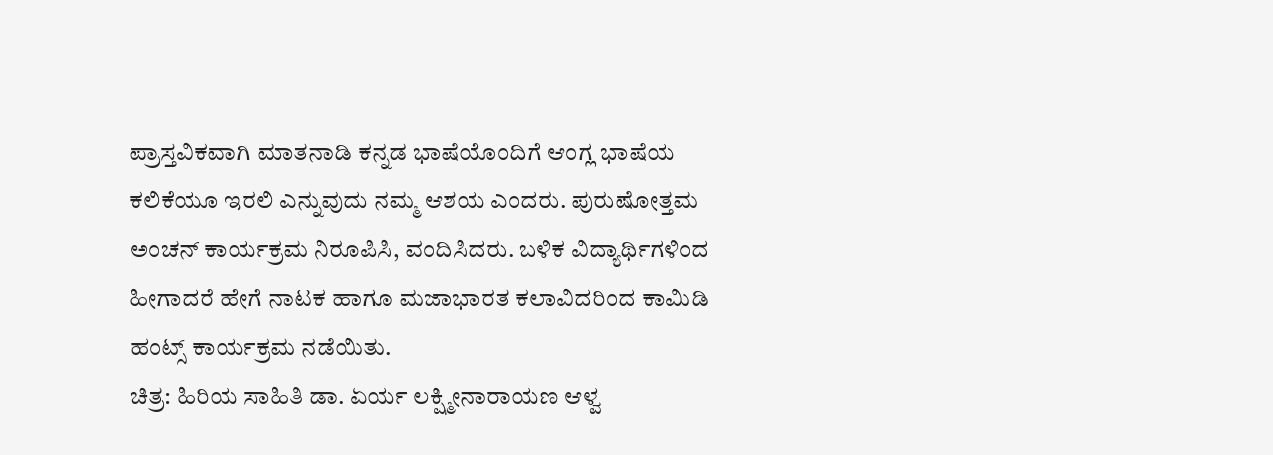ಪ್ರಾಸ್ತವಿಕವಾಗಿ ಮಾತನಾಡಿ ಕನ್ನಡ ಭಾಷೆಯೊಂದಿಗೆ ಆಂಗ್ಲ ಭಾಷೆಯ ಕಲಿಕೆಯೂ ಇರಲಿ ಎನ್ನುವುದು ನಮ್ಮ ಆಶಯ ಎಂದರು. ಪುರುಷೋತ್ತಮ ಅಂಚನ್ ಕಾರ್ಯಕ್ರಮ ನಿರೂಪಿಸಿ, ವಂದಿಸಿದರು. ಬಳಿಕ ವಿದ್ಯಾರ್ಥಿಗಳಿಂದ ಹೀಗಾದರೆ ಹೇಗೆ ನಾಟಕ ಹಾಗೂ ಮಜಾಭಾರತ ಕಲಾವಿದರಿಂದ ಕಾಮಿಡಿ ಹಂಟ್ಸ್ ಕಾರ್ಯಕ್ರಮ ನಡೆಯಿತು.
ಚಿತ್ರ: ಹಿರಿಯ ಸಾಹಿತಿ ಡಾ. ಏರ್ಯ ಲಕ್ಷ್ಮೀನಾರಾಯಣ ಆಳ್ವ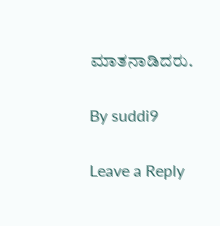ಮಾತನಾಡಿದರು.

By suddi9

Leave a Reply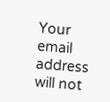Your email address will not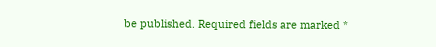be published. Required fields are marked *